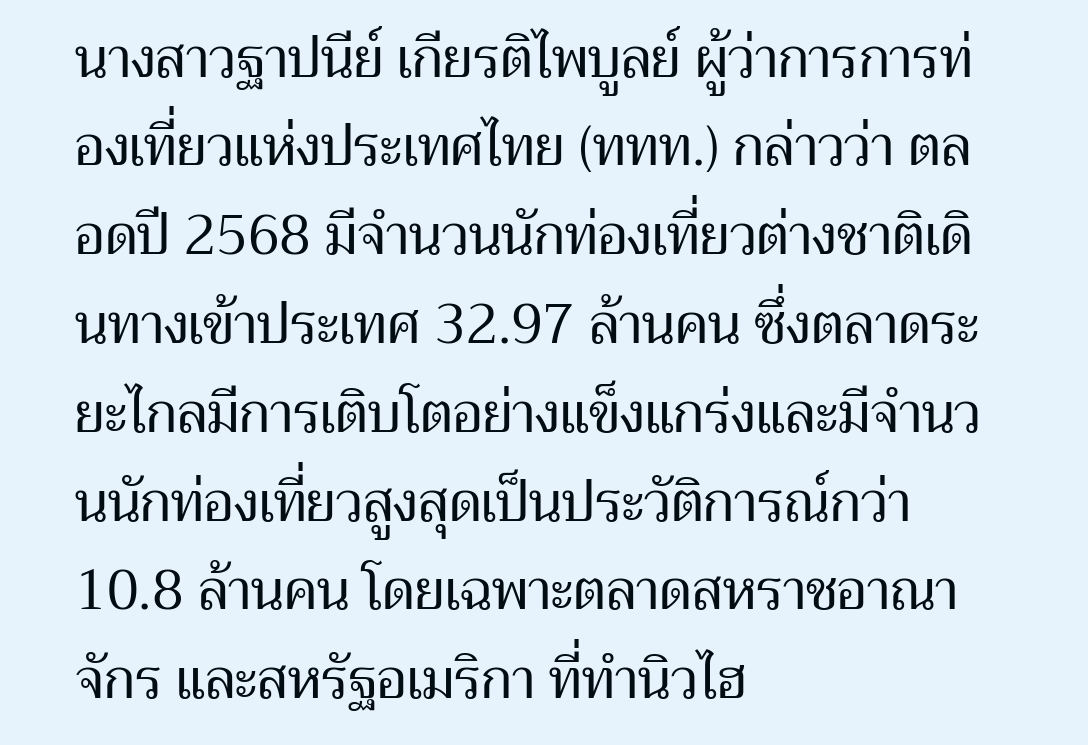นางสาวฐาปนีย์ เกียรติไพบูลย์ ผู้ว่าการการท่องเที่ยวแห่งประเทศไทย (ททท.) กล่าวว่า ตลอดปี 2568 มีจำนวนนักท่องเที่ยวต่างชาติเดินทางเข้าประเทศ 32.97 ล้านคน ซึ่งตลาดระยะไกลมีการเติบโตอย่างแข็งแกร่งและมีจำนวนนักท่องเที่ยวสูงสุดเป็นประวัติการณ์กว่า 10.8 ล้านคน โดยเฉพาะตลาดสหราชอาณาจักร และสหรัฐอเมริกา ที่ทำนิวไฮ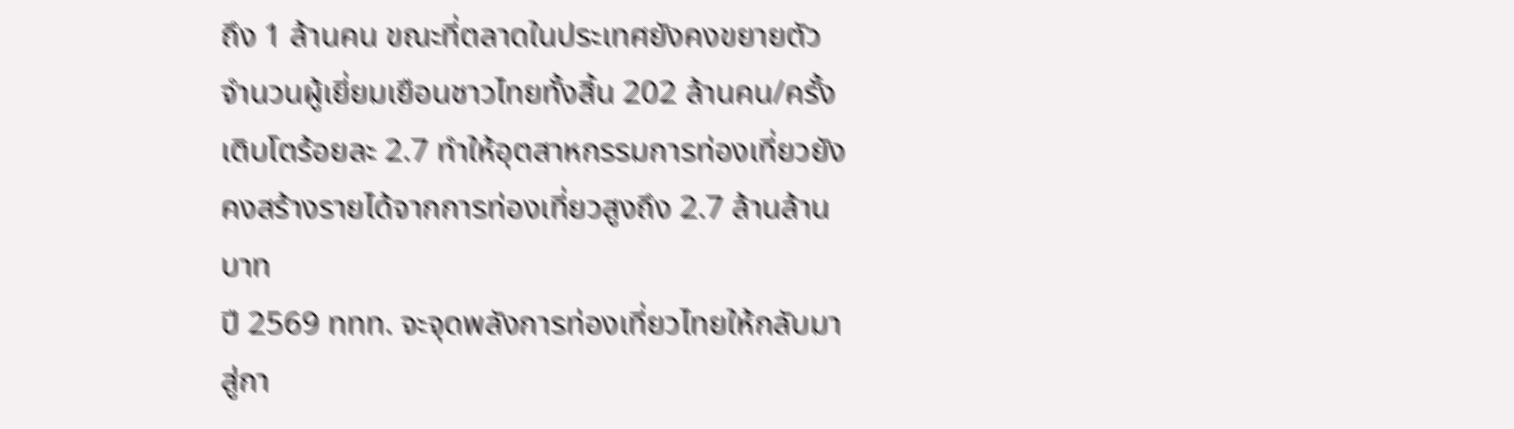ถึง 1 ล้านคน ขณะที่ตลาดในประเทศยังคงขยายตัว จำนวนผู้เยี่ยมเยือนชาวไทยทั้งสิ้น 202 ล้านคน/ครั้ง เติบโตร้อยละ 2.7 ทำให้อุตสาหกรรมการท่องเที่ยวยังคงสร้างรายได้จากการท่องเที่ยวสูงถึง 2.7 ล้านล้านบาท
ปี 2569 ททท. จะจุดพลังการท่องเที่ยวไทยให้กลับมาสู่กา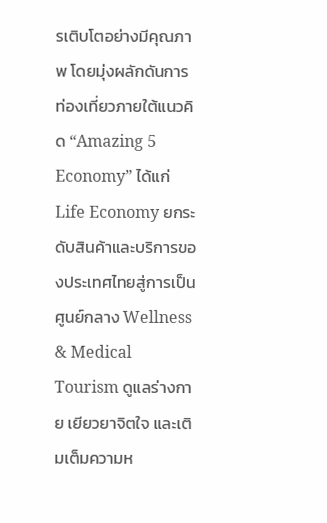รเติบโตอย่างมีคุณภาพ โดยมุ่งผลักดันการท่องเที่ยวภายใต้แนวคิด “Amazing 5 Economy” ได้แก่
Life Economy ยกระดับสินค้าและบริการของประเทศไทยสู่การเป็นศูนย์กลาง Wellness & Medical Tourism ดูแลร่างกาย เยียวยาจิตใจ และเติมเต็มความห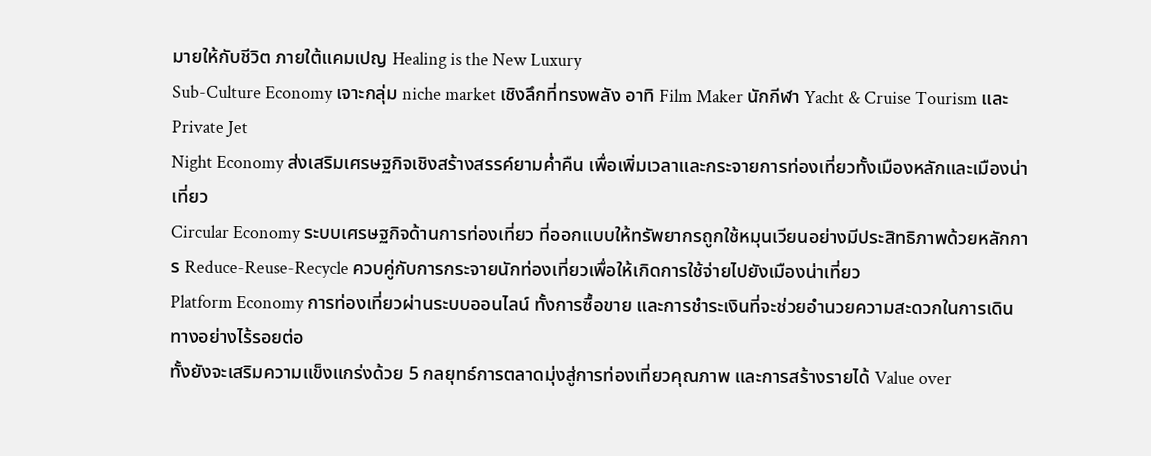มายให้กับชีวิต ภายใต้แคมเปญ Healing is the New Luxury
Sub-Culture Economy เจาะกลุ่ม niche market เชิงลึกที่ทรงพลัง อาทิ Film Maker นักกีฬา Yacht & Cruise Tourism และ Private Jet
Night Economy ส่งเสริมเศรษฐกิจเชิงสร้างสรรค์ยามค่ำคืน เพื่อเพิ่มเวลาและกระจายการท่องเที่ยวทั้งเมืองหลักและเมืองน่าเที่ยว
Circular Economy ระบบเศรษฐกิจด้านการท่องเที่ยว ที่ออกแบบให้ทรัพยากรถูกใช้หมุนเวียนอย่างมีประสิทธิภาพด้วยหลักการ Reduce-Reuse-Recycle ควบคู่กับการกระจายนักท่องเที่ยวเพื่อให้เกิดการใช้จ่ายไปยังเมืองน่าเที่ยว
Platform Economy การท่องเที่ยวผ่านระบบออนไลน์ ทั้งการซื้อขาย และการชำระเงินที่จะช่วยอำนวยความสะดวกในการเดินทางอย่างไร้รอยต่อ
ทั้งยังจะเสริมความแข็งแกร่งด้วย 5 กลยุทธ์การตลาดมุ่งสู่การท่องเที่ยวคุณภาพ และการสร้างรายได้ Value over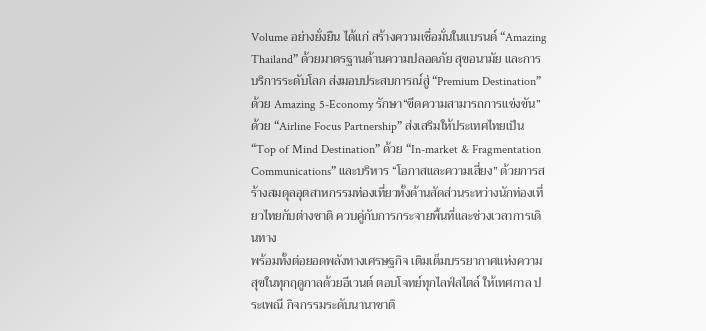Volume อย่างยั่งยืน ได้แก่ สร้างความเชื่อมั่นในแบรนด์ “Amazing Thailand” ด้วยมาตรฐานด้านความปลอดภัย สุขอนามัย และการบริการระดับโลก ส่งมอบประสบการณ์สู่ “Premium Destination”ด้วย Amazing 5-Economy รักษา“ขีดความสามารถการแข่งขัน” ด้วย “Airline Focus Partnership” ส่งเสริมให้ประเทศไทยเป็น “Top of Mind Destination” ด้วย “In-market & Fragmentation Communications” และบริหาร “โอกาสและความเสี่ยง” ด้วยการสร้างสมดุลอุตสาหกรรมท่องเที่ยวทั้งด้านสัดส่วนระหว่างนักท่องเที่ยวไทยกับต่างชาติ ควบคู่กับการกระจายพื้นที่และช่วงเวลาการเดินทาง
พร้อมทั้งต่อยอดพลังทางเศรษฐกิจ เติมเต็มบรรยากาศแห่งความสุขในทุกฤดูกาลด้วยอีเวนต์ ตอบโจทย์ทุกไลฟ์สไตล์ ให้เทศกาล ประเพณี กิจกรรมระดับนานาชาติ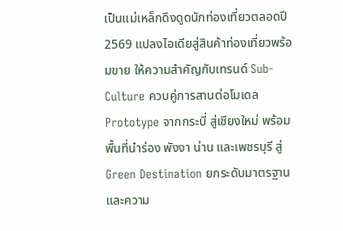เป็นแม่เหล็กดึงดูดนักท่องเที่ยวตลอดปี 2569 แปลงไอเดียสู่สินค้าท่องเที่ยวพร้อมขาย ให้ความสำคัญกับเทรนด์ Sub-Culture ควบคู่การสานต่อโมเดล Prototype จากกระบี่ สู่เชียงใหม่ พร้อมพื้นที่นำร่อง พังงา น่าน และเพชรบุรี สู่ Green Destination ยกระดับมาตรฐานและความ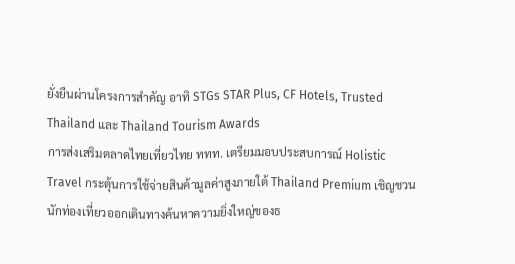ยั่งยืนผ่านโครงการสำคัญ อาทิ STGs STAR Plus, CF Hotels, Trusted Thailand และ Thailand Tourism Awards
การส่งเสริมตลาดไทยเที่ยวไทย ททท. เตรียมมอบประสบการณ์ Holistic Travel กระตุ้นการใช้จ่ายสินค้ามูลค่าสูงภายใต้ Thailand Premium เชิญชวนนักท่องเที่ยวออกเดินทางค้นหาความยิ่งใหญ่ของธ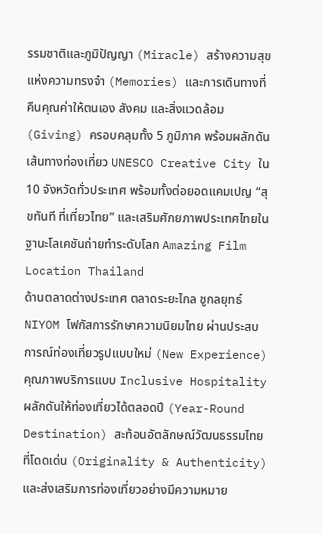รรมชาติและภูมิปัญญา (Miracle) สร้างความสุขแห่งความทรงจำ (Memories) และการเดินทางที่คืนคุณค่าให้ตนเอง สังคม และสิ่งแวดล้อม (Giving) ครอบคลุมทั้ง 5 ภูมิภาค พร้อมผลักดันเส้นทางท่องเที่ยว UNESCO Creative City ใน 10 จังหวัดทั่วประเทศ พร้อมทั้งต่อยอดแคมเปญ “สุขทันที ที่เที่ยวไทย” และเสริมศักยภาพประเทศไทยในฐานะโลเคชันถ่ายทำระดับโลก Amazing Film Location Thailand
ด้านตลาดต่างประเทศ ตลาดระยะไกล ชูกลยุทธ์ NIYOM โฟกัสการรักษาความนิยมไทย ผ่านประสบการณ์ท่องเที่ยวรูปแบบใหม่ (New Experience) คุณภาพบริการแบบ Inclusive Hospitality ผลักดันให้ท่องเที่ยวได้ตลอดปี (Year-Round Destination) สะท้อนอัตลักษณ์วัฒนธรรมไทยที่โดดเด่น (Originality & Authenticity) และส่งเสริมการท่องเที่ยวอย่างมีความหมาย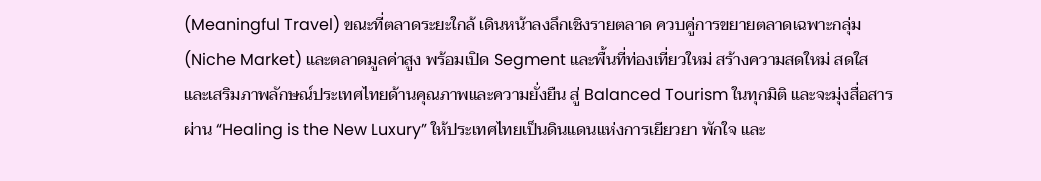(Meaningful Travel) ขณะที่ตลาดระยะใกล้ เดินหน้าลงลึกเชิงรายตลาด ควบคู่การขยายตลาดเฉพาะกลุ่ม (Niche Market) และตลาดมูลค่าสูง พร้อมเปิด Segment และพื้นที่ท่องเที่ยวใหม่ สร้างความสดใหม่ สดใส และเสริมภาพลักษณ์ประเทศไทยด้านคุณภาพและความยั่งยืน สู่ Balanced Tourism ในทุกมิติ และจะมุ่งสื่อสารผ่าน “Healing is the New Luxury” ให้ประเทศไทยเป็นดินแดนแห่งการเยียวยา พักใจ และ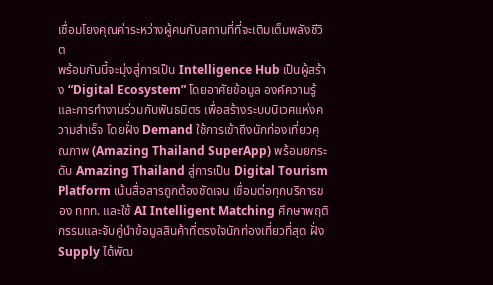เชื่อมโยงคุณค่าระหว่างผู้คนกับสถานที่ที่จะเติมเต็มพลังชีวิต
พร้อมกันนี้จะมุ่งสู่การเป็น Intelligence Hub เป็นผู้สร้าง “Digital Ecosystem” โดยอาศัยข้อมูล องค์ความรู้ และการทำงานร่วมกับพันธมิตร เพื่อสร้างระบบนิเวศแห่งความสำเร็จ โดยฝั่ง Demand ใช้การเข้าถึงนักท่องเที่ยวคุณภาพ (Amazing Thailand SuperApp) พร้อมยกระดับ Amazing Thailand สู่การเป็น Digital Tourism Platform เน้นสื่อสารถูกต้องชัดเจน เชื่อมต่อทุกบริการของ ททท. และใช้ AI Intelligent Matching ศึกษาพฤติกรรมและจับคู่นำข้อมูลสินค้าที่ตรงใจนักท่องเที่ยวที่สุด ฝั่ง Supply ได้พัฒ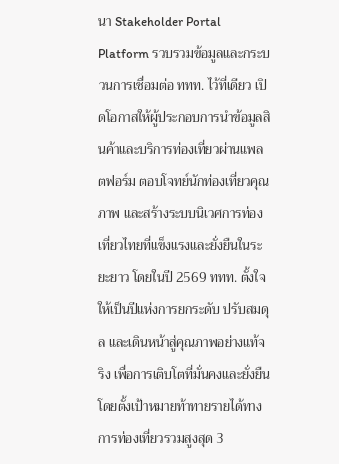นา Stakeholder Portal Platform รวบรวมข้อมูลและกระบวนการเชื่อมต่อ ททท. ไว้ที่เดียว เปิดโอกาสให้ผู้ประกอบการนำข้อมูลสินค้าและบริการท่องเที่ยวผ่านแพลตฟอร์ม ตอบโจทย์นักท่องเที่ยวคุณภาพ และสร้างระบบนิเวศการท่องเที่ยวไทยที่แข็งแรงและยั่งยืนในระยะยาว โดยในปี 2569 ททท. ตั้งใจให้เป็นปีแห่งการยกระดับ ปรับสมดุล และเดินหน้าสู่คุณภาพอย่างแท้จริง เพื่อการเติบโตที่มั่นคงและยั่งยืน โดยตั้งเป้าหมายท้าทายรายได้ทางการท่องเที่ยวรวมสูงสุด 3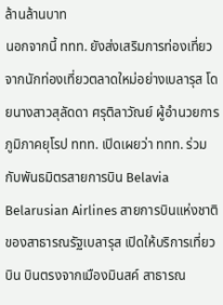ล้านล้านบาท
นอกจากนี้ ททท. ยังส่งเสริมการท่องเที่ยวจากนักท่องเที่ยวตลาดใหม่อย่างเบลารุส โดยนางสาวสุลัดดา ศรุติลาวัณย์ ผู้อำนวยการภูมิภาคยุโรป ททท. เปิดเผยว่า ททท. ร่วมกับพันธมิตรสายการบิน Belavia Belarusian Airlines สายการบินแห่งชาติของสาธารณรัฐเบลารุส เปิดให้บริการเที่ยวบิน บินตรงจากเมืองมินสค์ สาธารณ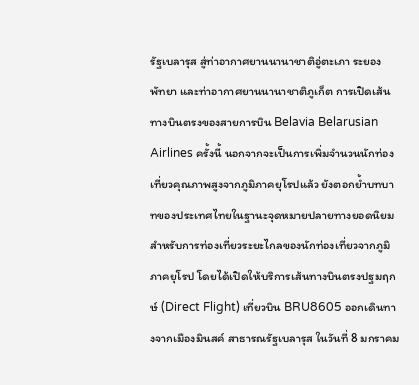รัฐเบลารุส สู่ท่าอากาศยานนานาชาติอู่ตะเภา ระยอง พัทยา และท่าอากาศยานนานาชาติภูเก็ต การเปิดเส้นทางบินตรงของสายการบิน Belavia Belarusian Airlines ครั้งนี้ นอกจากจะเป็นการเพิ่มจำนวนนักท่องเที่ยวคุณภาพสูงจากภูมิภาคยุโรปแล้ว ยังตอกย้ำบทบาทของประเทศไทยในฐานะจุดหมายปลายทางยอดนิยมสำหรับการท่องเที่ยวระยะไกลของนักท่องเที่ยวจากภูมิภาคยุโรป โดยได้เปิดให้บริการเส้นทางบินตรงปฐมฤกษ์ (Direct Flight) เที่ยวบิน BRU8605 ออกเดินทางจากเมืองมินสค์ สาธารณรัฐเบลารุส ในวันที่ 8 มกราคม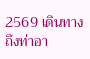2569 เดินทางถึงท่าอา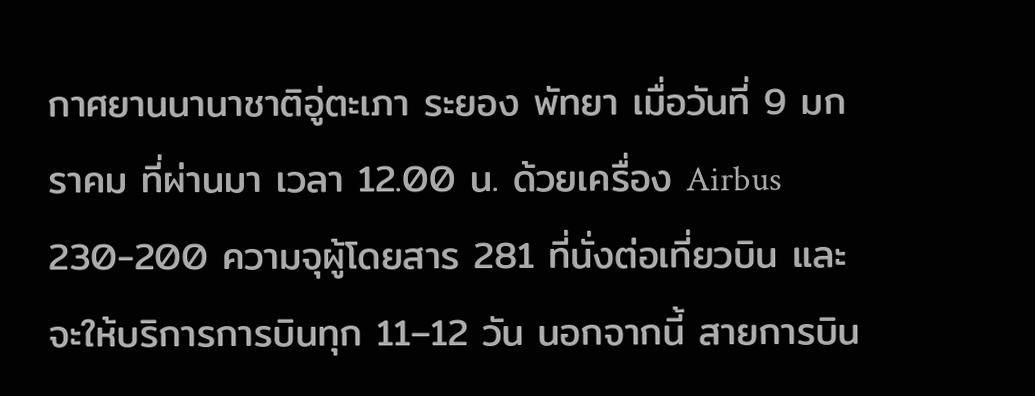กาศยานนานาชาติอู่ตะเภา ระยอง พัทยา เมื่อวันที่ 9 มกราคม ที่ผ่านมา เวลา 12.00 น. ด้วยเครื่อง Airbus 230-200 ความจุผู้โดยสาร 281 ที่นั่งต่อเที่ยวบิน และจะให้บริการการบินทุก 11–12 วัน นอกจากนี้ สายการบิน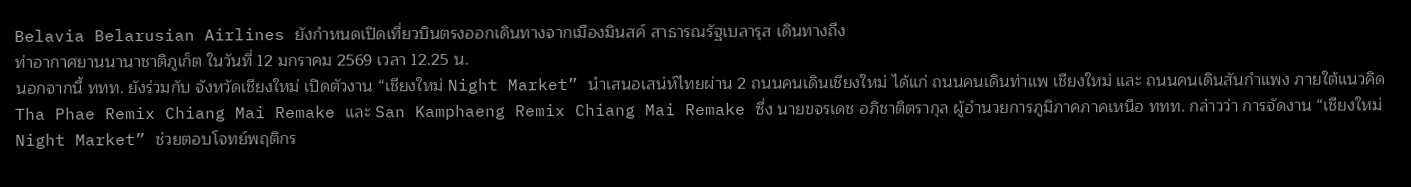Belavia Belarusian Airlines ยังกำหนดเปิดเที่ยวบินตรงออกเดินทางจากเมืองมินสค์ สาธารณรัฐเบลารุส เดินทางถึง
ท่าอากาศยานนานาชาติภูเก็ต ในวันที่ 12 มกราคม 2569 เวลา 12.25 น.
นอกจากนี้ ททท. ยังร่วมกับ จังหวัดเชียงใหม่ เปิดตัวงาน “เชียงใหม่ Night Market” นำเสนอเสน่ห์ไทยผ่าน 2 ถนนคนเดินเชียงใหม่ ได้แก่ ถนนคนเดินท่าแพ เชียงใหม่ และ ถนนคนเดินสันกำแพง ภายใต้แนวคิด Tha Phae Remix Chiang Mai Remake และ San Kamphaeng Remix Chiang Mai Remake ซึ่ง นายขจรเดช อภิชาติตรากุล ผู้อำนวยการภูมิภาคภาคเหนือ ททท. กล่าวว่า การจัดงาน “เชียงใหม่ Night Market” ช่วยตอบโจทย์พฤติกร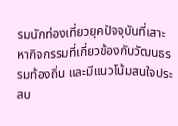รมนักท่องเที่ยวยุคปัจจุบันที่เสาะหากิจกรรมที่เกี่ยวข้องกับวัฒนธรรมท้องถิ่น และมีแนวโน้มสนใจประสบ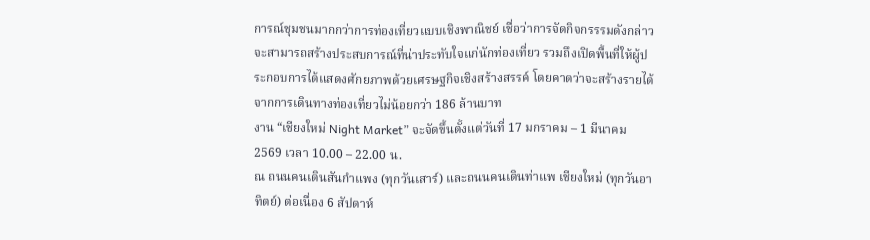การณ์ชุมชนมากกว่าการท่องเที่ยวแบบเชิงพาณิชย์ เชื่อว่าการจัดกิจกรรรมดังกล่าวจะสามารถสร้างประสบการณ์ที่น่าประทับใจแก่นักท่องเที่ยว รวมถึงเปิดพื้นที่ให้ผู้ประกอบการได้แสดงศักยภาพด้วยเศรษฐกิจเชิงสร้างสรรค์ โดยคาดว่าจะสร้างรายได้จากการเดินทางท่องเที่ยวไม่น้อยกว่า 186 ล้านบาท
งาน “เชียงใหม่ Night Market” จะจัดขึ้นตั้งแต่วันที่ 17 มกราคม – 1 มีนาคม 2569 เวลา 10.00 – 22.00 น.
ณ ถนนคนเดินสันกำแพง (ทุกวันเสาร์) และถนนคนเดินท่าแพ เชียงใหม่ (ทุกวันอาทิตย์) ต่อเนื่อง 6 สัปดาห์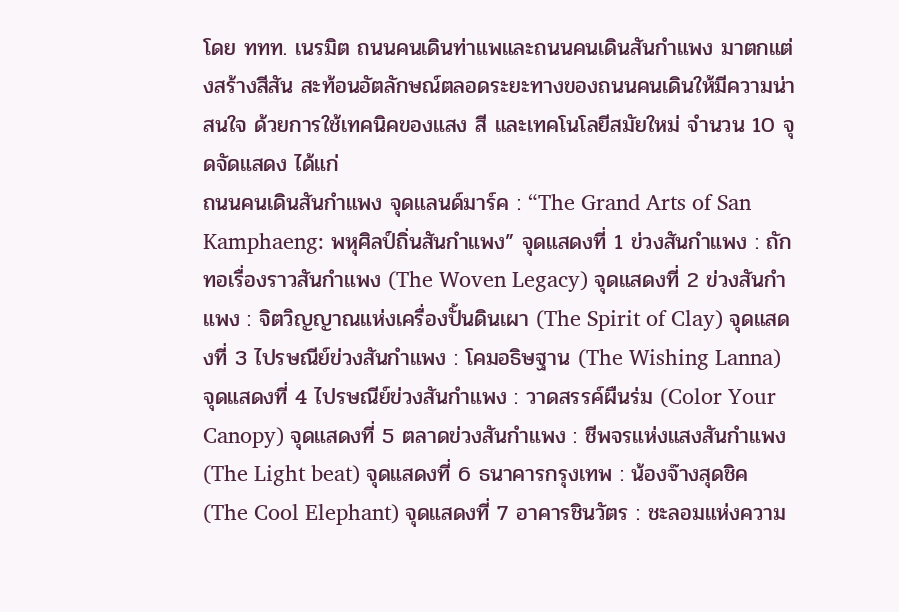โดย ททท. เนรมิต ถนนคนเดินท่าแพและถนนคนเดินสันกําแพง มาตกแต่งสร้างสีสัน สะท้อนอัตลักษณ์ตลอดระยะทางของถนนคนเดินให้มีความน่าสนใจ ด้วยการใช้เทคนิคของแสง สี และเทคโนโลยีสมัยใหม่ จำนวน 10 จุดจัดแสดง ได้แก่
ถนนคนเดินสันกำแพง จุดแลนด์มาร์ค : “The Grand Arts of San Kamphaeng: พหุศิลป์ถิ่นสันกำแพง” จุดแสดงที่ 1 ข่วงสันกำแพง : ถักทอเรื่องราวสันกำแพง (The Woven Legacy) จุดแสดงที่ 2 ข่วงสันกำแพง : จิตวิญญาณแห่งเครื่องปั้นดินเผา (The Spirit of Clay) จุดแสดงที่ 3 ไปรษณีย์ข่วงสันกำแพง : โคมอธิษฐาน (The Wishing Lanna) จุดแสดงที่ 4 ไปรษณีย์ข่วงสันกำแพง : วาดสรรค์ผืนร่ม (Color Your Canopy) จุดแสดงที่ 5 ตลาดข่วงสันกำแพง : ชีพจรแห่งแสงสันกำแพง (The Light beat) จุดแสดงที่ 6 ธนาคารกรุงเทพ : น้องจ๊างสุดชิค (The Cool Elephant) จุดแสดงที่ 7 อาคารชินวัตร : ชะลอมแห่งความ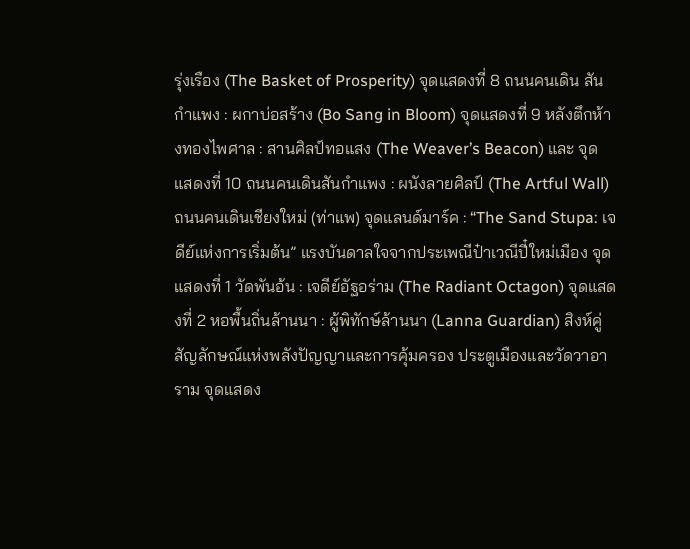รุ่งเรือง (The Basket of Prosperity) จุดแสดงที่ 8 ถนนคนเดิน สันกำแพง : ผกาบ่อสร้าง (Bo Sang in Bloom) จุดแสดงที่ 9 หลังตึกห้างทองไพศาล : สานศิลป์ทอแสง (The Weaver’s Beacon) และ จุดแสดงที่ 10 ถนนคนเดินสันกำแพง : ผนังลายศิลป์ (The Artful Wall)
ถนนคนเดินเชียงใหม่ (ท่าแพ) จุดแลนด์มาร์ค : “The Sand Stupa: เจดีย์แห่งการเริ่มต้น” แรงบันดาลใจจากประเพณีป๋าเวณีปี๋ใหม่เมือง จุดแสดงที่ 1 วัดพันอ้น : เจดีย์อัฐอร่าม (The Radiant Octagon) จุดแสดงที่ 2 หอพื้นถิ่นล้านนา : ผู้พิทักษ์ล้านนา (Lanna Guardian) สิงห์คู่ สัญลักษณ์แห่งพลังปัญญาและการคุ้มครอง ประตูเมืองและวัดวาอาราม จุดแสดง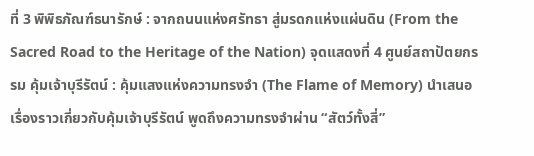ที่ 3 พิพิธภัณฑ์ธนารักษ์ : จากถนนแห่งศรัทธา สู่มรดกแห่งแผ่นดิน (From the Sacred Road to the Heritage of the Nation) จุดแสดงที่ 4 ศูนย์สถาปัตยกรรม คุ้มเจ้าบุรีรัตน์ : คุ้มแสงแห่งความทรงจำ (The Flame of Memory) นำเสนอเรื่องราวเกี่ยวกับคุ้มเจ้าบุรีรัตน์ พูดถึงความทรงจำผ่าน “สัตว์ทั้งสี่”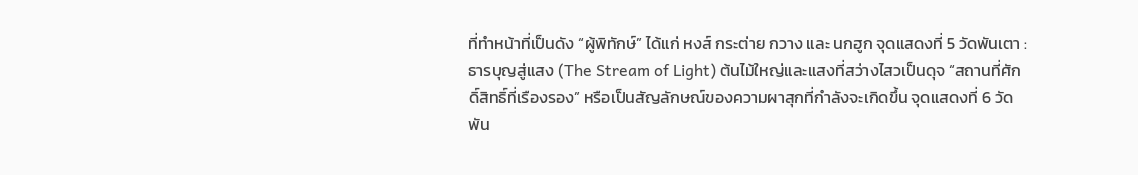ที่ทำหน้าที่เป็นดัง “ผู้พิทักษ์” ได้แก่ หงส์ กระต่าย กวาง และ นกฮูก จุดแสดงที่ 5 วัดพันเตา : ธารบุญสู่แสง (The Stream of Light) ต้นไม้ใหญ่และแสงที่สว่างไสวเป็นดุจ “สถานที่ศักดิ์สิทธิ์ที่เรืองรอง” หรือเป็นสัญลักษณ์ของความผาสุกที่กำลังจะเกิดขึ้น จุดแสดงที่ 6 วัดพัน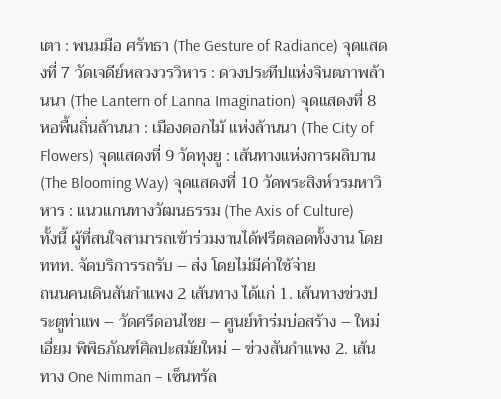เตา : พนมมือ ศรัทธา (The Gesture of Radiance) จุดแสดงที่ 7 วัดเจดีย์หลวงวรวิหาร : ดวงประทีปแห่งจินตภาพล้านนา (The Lantern of Lanna Imagination) จุดแสดงที่ 8 หอพื้นถิ่นล้านนา : เมืองดอกไม้ แห่งล้านนา (The City of Flowers) จุดแสดงที่ 9 วัดทุงยู : เส้นทางแห่งการผลิบาน
(The Blooming Way) จุดแสดงที่ 10 วัดพระสิงห์วรมหาวิหาร : แนวแกนทางวัฒนธรรม (The Axis of Culture)
ทั้งนี้ ผู้ที่สนใจสามารถเข้าร่วมงานได้ฟรีตลอดทั้งงาน โดย ททท. จัดบริการรถรับ – ส่ง โดยไม่มีค่าใช้จ่าย
ถนนคนเดินสันกำแพง 2 เส้นทาง ได้แก่ 1. เส้นทางข่วงประตูท่าแพ – วัดศรีดอนไชย – ศูนย์ทำร่มบ่อสร้าง – ใหม่เอี่ยม พิพิธภัณฑ์ศิลปะสมัยใหม่ – ข่วงสันกำแพง 2. เส้นทาง One Nimman – เซ็นทรัล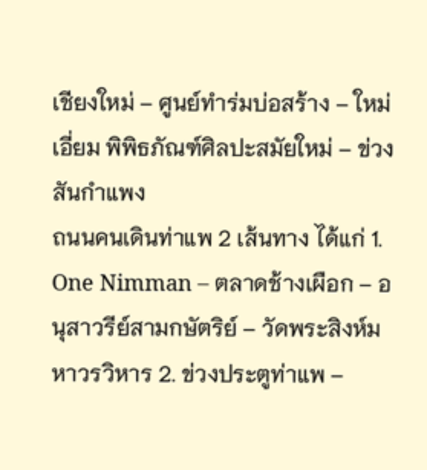เชียงใหม่ – ศูนย์ทำร่มบ่อสร้าง – ใหม่เอี่ยม พิพิธภัณฑ์ศิลปะสมัยใหม่ – ข่วงสันกำแพง
ถนนคนเดินท่าแพ 2 เส้นทาง ได้แก่ 1. One Nimman – ตลาดช้างเผือก – อนุสาวรีย์สามกษัตริย์ – วัดพระสิงห์มหาวรวิหาร 2. ข่วงประตูท่าแพ –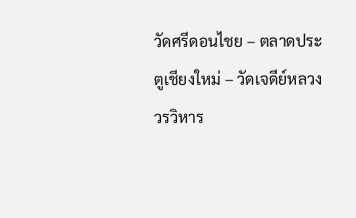วัดศรีดอนไชย – ตลาดประตูเชียงใหม่ – วัดเจดีย์หลวงวรวิหาร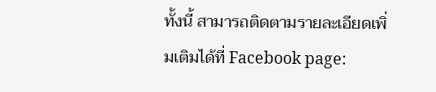ทั้งนี้ สามารถติดตามรายละเอียดเพิ่มเติมได้ที่ Facebook page: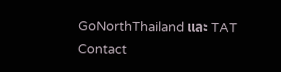GoNorthThailand และ TAT Contact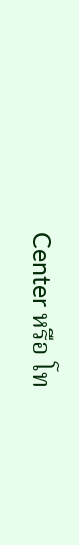Center หรือ โท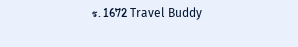ร. 1672 Travel Buddy